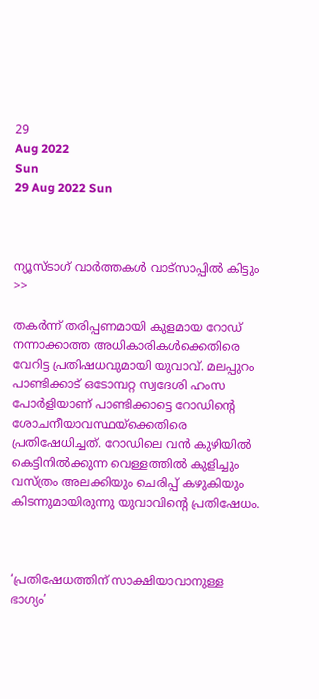29
Aug 2022
Sun
29 Aug 2022 Sun



ന്യൂസ്ടാഗ് വാര്‍ത്തകള്‍ വാട്‌സാപ്പില്‍ കിട്ടും >>

തകർന്ന് തരിപ്പണമായി കുളമായ റോഡ് നന്നാക്കാത്ത അധികാരികൾക്കെതിരെ വേറിട്ട പ്രതിഷധവുമായി യുവാവ്. മലപ്പുറം പാണ്ടിക്കാട് ഒടോമ്പറ്റ സ്വദേശി ഹംസ പോർളിയാണ് പാണ്ടിക്കാട്ടെ റോഡിന്റെ ശോചനീയാവസ്ഥയ്ക്കെതിരെ പ്രതിഷേധിച്ചത്. റോഡിലെ വൻ കുഴിയിൽ കെട്ടിനിൽക്കുന്ന വെള്ളത്തിൽ കുളിച്ചും വസ്ത്രം അലക്കിയും ചെരിപ്പ് കഴുകിയും കിടന്നുമായിരുന്നു യുവാവിന്റെ പ്രതിഷേധം.



‘പ്രതിഷേധത്തിന് സാക്ഷിയാവാനുള്ള ഭാഗ്യം’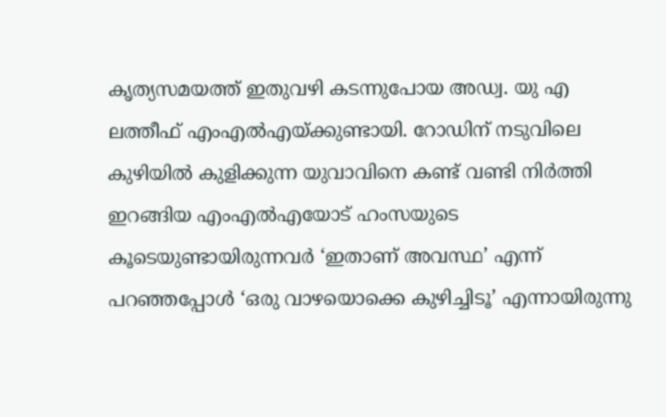കൃത്യസമയത്ത് ഇതുവഴി കടന്നുപോയ അഡ്വ. യു എ ലത്തീഫ് എംഎൽഎയ്ക്കുണ്ടായി. റോഡിന് നടുവിലെ കുഴിയിൽ കുളിക്കുന്ന യുവാവിനെ കണ്ട് വണ്ടി നിർത്തി ഇറങ്ങിയ എംഎൽഎയോട് ഹംസയുടെ കൂടെയുണ്ടായിരുന്നവർ ‘ഇതാണ് അവസ്ഥ’ എന്ന് പറഞ്ഞപ്പോൾ ‘ഒരു വാഴയൊക്കെ കുഴിച്ചിടൂ’ എന്നായിരുന്നു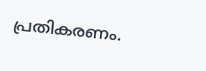പ്രതികരണം.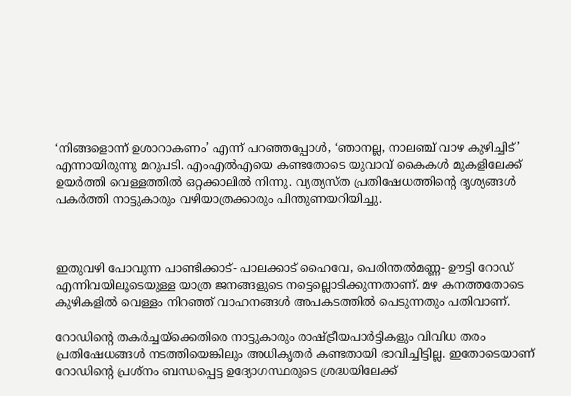‘നിങ്ങളൊന്ന് ഉശാറാകണം’ എന്ന് പറഞ്ഞപ്പോൾ, ‘ഞാനല്ല, നാലഞ്ച് വാഴ കുഴിച്ചിട്’ എന്നായിരുന്നു മറുപടി. എംഎൽഎയെ കണ്ടതോടെ യുവാവ് കൈകൾ മുകളിലേക്ക് ഉയർത്തി വെള്ളത്തിൽ ഒറ്റക്കാലിൽ നിന്നു. വ്യത്യസ്ത പ്രതിഷേധത്തിന്റെ ദൃശ്യങ്ങൾ പകർത്തി നാട്ടുകാരും വഴിയാത്രക്കാരും പിന്തുണയറിയിച്ചു.



ഇതുവഴി പോവുന്ന പാണ്ടിക്കാട്- പാലക്കാട് ഹൈവേ, പെരിന്തൽമണ്ണ- ഊട്ടി റോഡ് എന്നിവയിലൂടെയുള്ള യാത്ര ജനങ്ങളുടെ നട്ടെല്ലൊടിക്കുന്നതാണ്. മഴ കനത്തതോടെ കുഴികളിൽ വെള്ളം നിറഞ്ഞ് വാഹനങ്ങൾ അപകടത്തിൽ പെടുന്നതും പതിവാണ്.

റോഡിന്റെ തകർച്ചയ്ക്കെതിരെ നാട്ടുകാരും രാഷ്ട്രീയപാർട്ടികളും വിവിധ തരം പ്രതിഷേധങ്ങൾ നടത്തിയെങ്കിലും അധികൃതർ കണ്ടതായി ഭാവിച്ചിട്ടില്ല. ഇതോടെയാണ് റോഡിന്റെ പ്രശ്നം ബന്ധപ്പെട്ട ഉദ്യോഗസ്ഥരുടെ ശ്രദ്ധയിലേക്ക്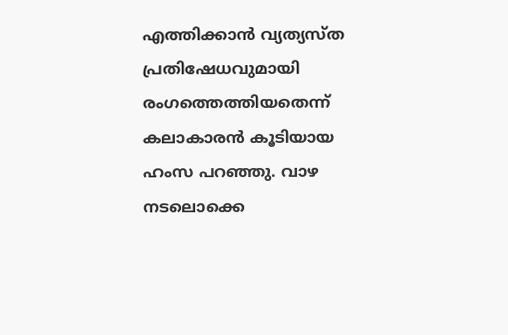എത്തിക്കാൻ വ്യത്യസ്ത പ്രതിഷേധവുമായി രംഗത്തെത്തിയതെന്ന് കലാകാരൻ കൂടിയായ ഹംസ പറഞ്ഞു. വാഴ നടലൊക്കെ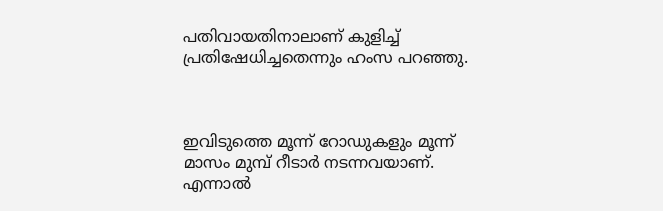പതിവായതിനാലാണ് കുളിച്ച് പ്രതിഷേധിച്ചതെന്നും ഹംസ പറഞ്ഞു.



ഇവിടുത്തെ മൂന്ന് റോഡുകളും മൂന്ന് മാസം മുമ്പ് റീടാർ നടന്നവയാണ്. എന്നാൽ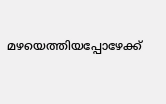മഴയെത്തിയപ്പോഴേക്ക്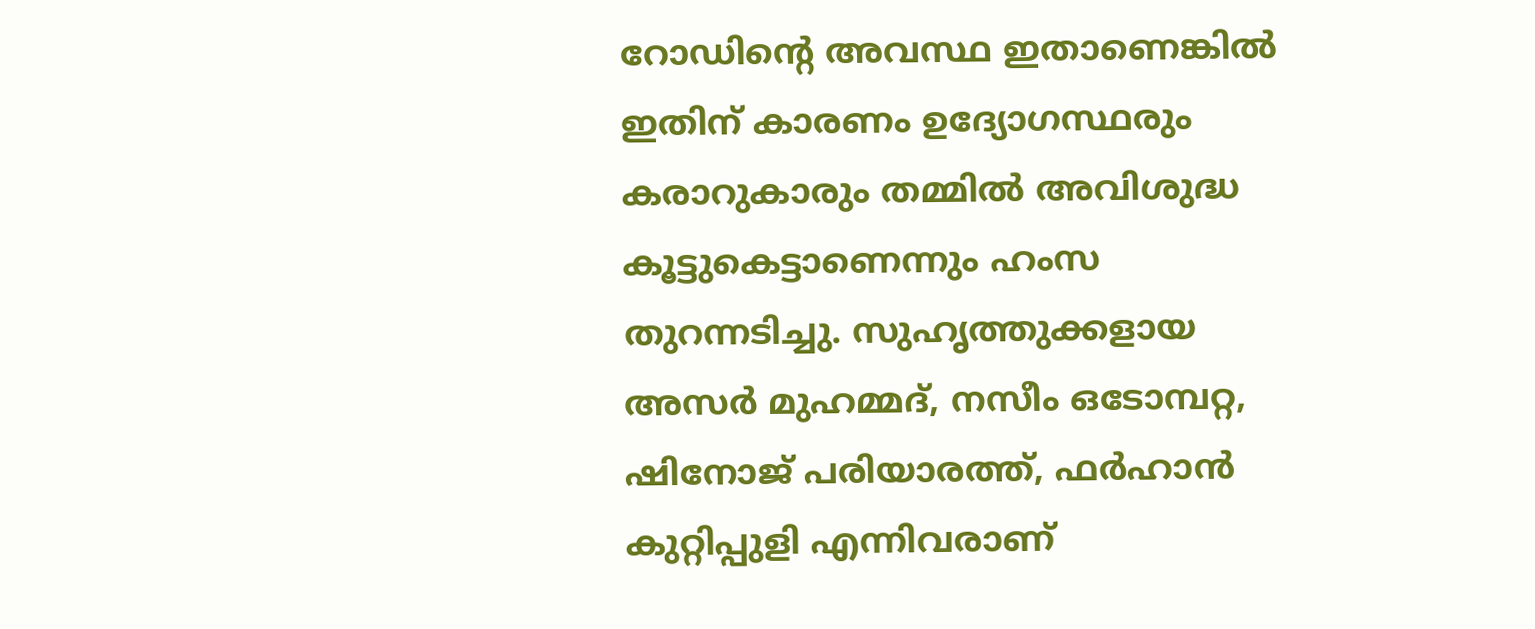റോഡിന്റെ അവസ്ഥ ഇതാണെങ്കിൽ ഇതിന് കാരണം ഉദ്യോഗസ്ഥരും കരാറുകാരും തമ്മിൽ അവിശുദ്ധ കൂട്ടുകെട്ടാണെന്നും ഹംസ തുറന്നടിച്ചു. സുഹൃത്തുക്കളായ അസർ മുഹമ്മദ്, നസീം ഒടോമ്പറ്റ, ഷിനോജ് പരിയാരത്ത്, ഫർഹാൻ കുറ്റിപ്പുളി എന്നിവരാണ്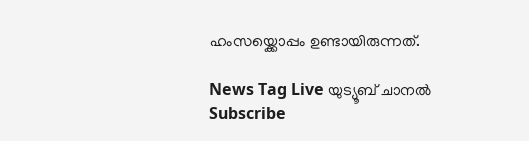ഹംസയ്ക്കൊപ്പം ഉണ്ടായിരുന്നത്.

News Tag Live യുട്യൂബ് ചാനല്‍ Subscribe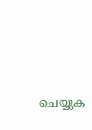ചെയ്യുക